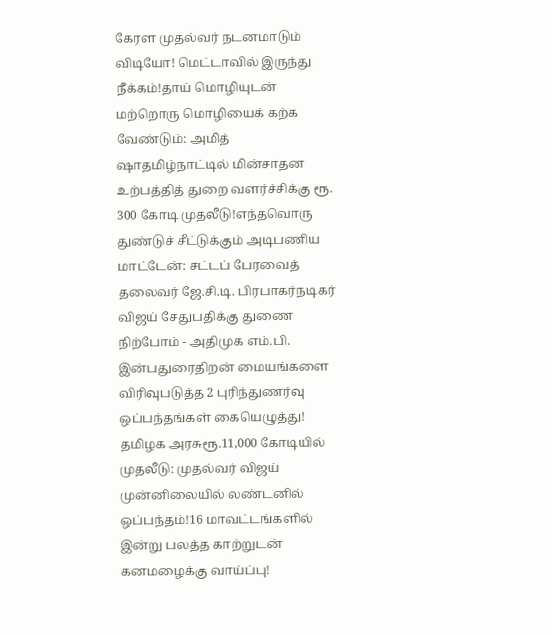கேரள முதல்வர் நடனமாடும் விடியோ! மெட்டாவில் இருந்து நீக்கம்!தாய் மொழியுடன் மற்றொரு மொழியைக் கற்க வேண்டும்: அமித் ஷாதமிழ்நாட்டில் மின்சாதன உற்பத்தித் துறை வளர்ச்சிக்கு ரூ. 300 கோடி முதலீடு!எந்தவொரு துண்டுச் சீட்டுக்கும் அடிபணிய மாட்டேன்: சட்டப் பேரவைத் தலைவர் ஜே.சி.டி. பிரபாகர்நடிகர் விஜய் சேதுபதிக்கு துணை நிற்போம் - அதிமுக எம்.பி. இன்பதுரைதிறன் மையங்களை விரிவுபடுத்த 2 புரிந்துணர்வு ஒப்பந்தங்கள் கையெழுத்து! தமிழக அரசுரூ.11,000 கோடியில் முதலீடு: முதல்வர் விஜய் முன்னிலையில் லண்டனில் ஒப்பந்தம்!16 மாவட்டங்களில் இன்று பலத்த காற்றுடன் கனமழைக்கு வாய்ப்பு!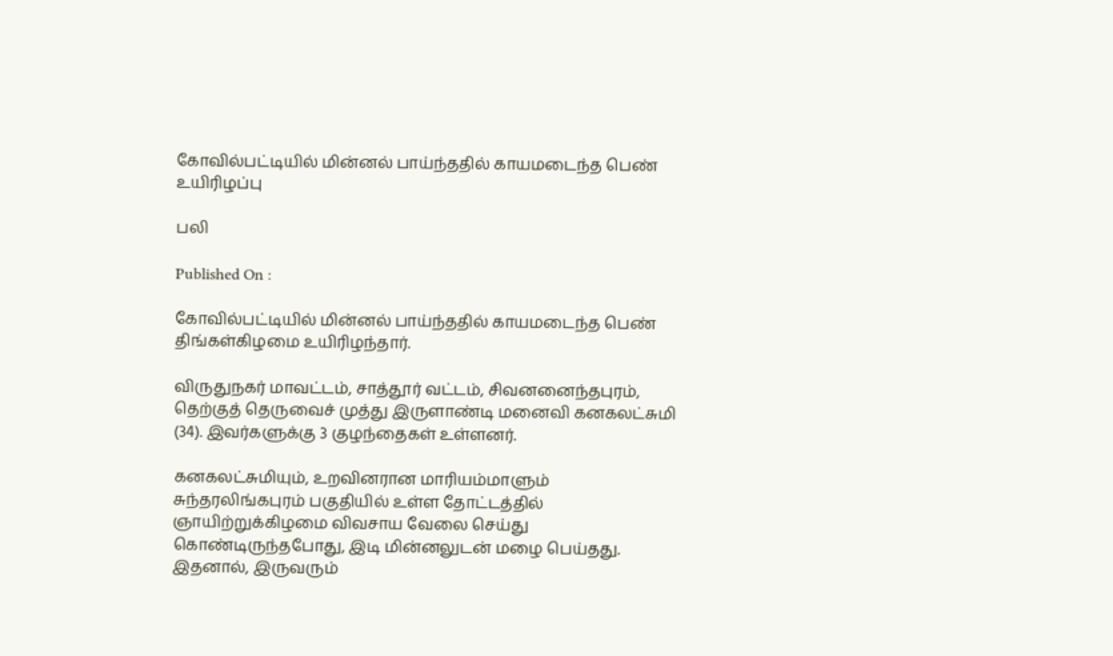கோவில்பட்டியில் மின்னல் பாய்ந்ததில் காயமடைந்த பெண் உயிரிழப்பு

பலி

Published On :

கோவில்பட்டியில் மின்னல் பாய்ந்ததில் காயமடைந்த பெண் திங்கள்கிழமை உயிரிழந்தார்.

விருதுநகர் மாவட்டம், சாத்தூர் வட்டம், சிவனனைந்தபுரம், தெற்குத் தெருவைச் முத்து இருளாண்டி மனைவி கனகலட்சுமி (34). இவர்களுக்கு 3 குழந்தைகள் உள்ளனர்.

கனகலட்சுமியும், உறவினரான மாரியம்மாளும் சுந்தரலிங்கபுரம் பகுதியில் உள்ள தோட்டத்தில் ஞாயிற்றுக்கிழமை விவசாய வேலை செய்து கொண்டிருந்தபோது, இடி மின்னலுடன் மழை பெய்தது. இதனால், இருவரும்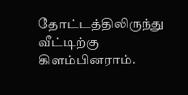தோட்டத்திலிருந்து வீட்டிற்கு கிளம்பினராம்.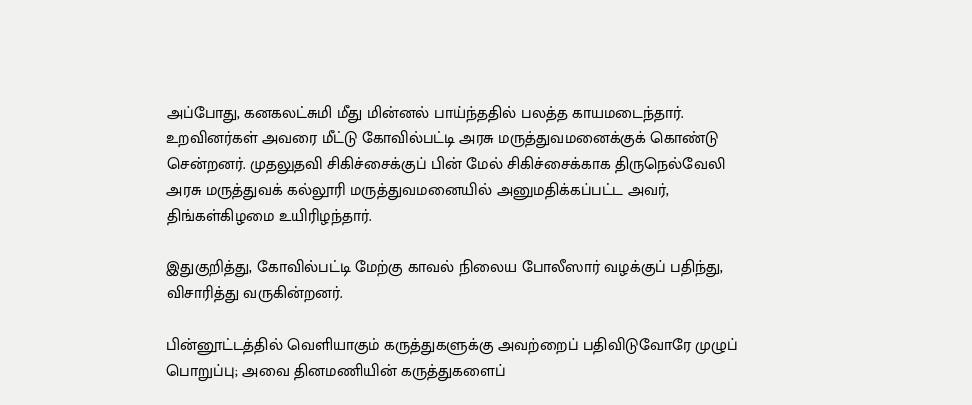அப்போது, கனகலட்சுமி மீது மின்னல் பாய்ந்ததில் பலத்த காயமடைந்தார். உறவினர்கள் அவரை மீட்டு கோவில்பட்டி அரசு மருத்துவமனைக்குக் கொண்டு சென்றனர். முதலுதவி சிகிச்சைக்குப் பின் மேல் சிகிச்சைக்காக திருநெல்வேலி அரசு மருத்துவக் கல்லூரி மருத்துவமனையில் அனுமதிக்கப்பட்ட அவர், திங்கள்கிழமை உயிரிழந்தார்.

இதுகுறித்து, கோவில்பட்டி மேற்கு காவல் நிலைய போலீஸார் வழக்குப் பதிந்து, விசாரித்து வருகின்றனர்.

பின்னூட்டத்தில் வெளியாகும் கருத்துகளுக்கு அவற்றைப் பதிவிடுவோரே முழுப் பொறுப்பு; அவை தினமணியின் கருத்துகளைப்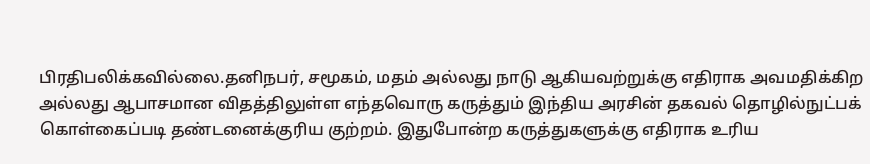பிரதிபலிக்கவில்லை.தனிநபர், சமூகம், மதம் அல்லது நாடு ஆகியவற்றுக்கு எதிராக அவமதிக்கிற அல்லது ஆபாசமான விதத்திலுள்ள எந்தவொரு கருத்தும் இந்திய அரசின் தகவல் தொழில்நுட்பக் கொள்கைப்படி தண்டனைக்குரிய குற்றம். இதுபோன்ற கருத்துகளுக்கு எதிராக உரிய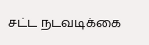சட்ட நடவடிக்கை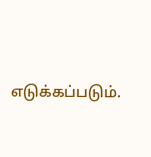எடுக்கப்படும்.